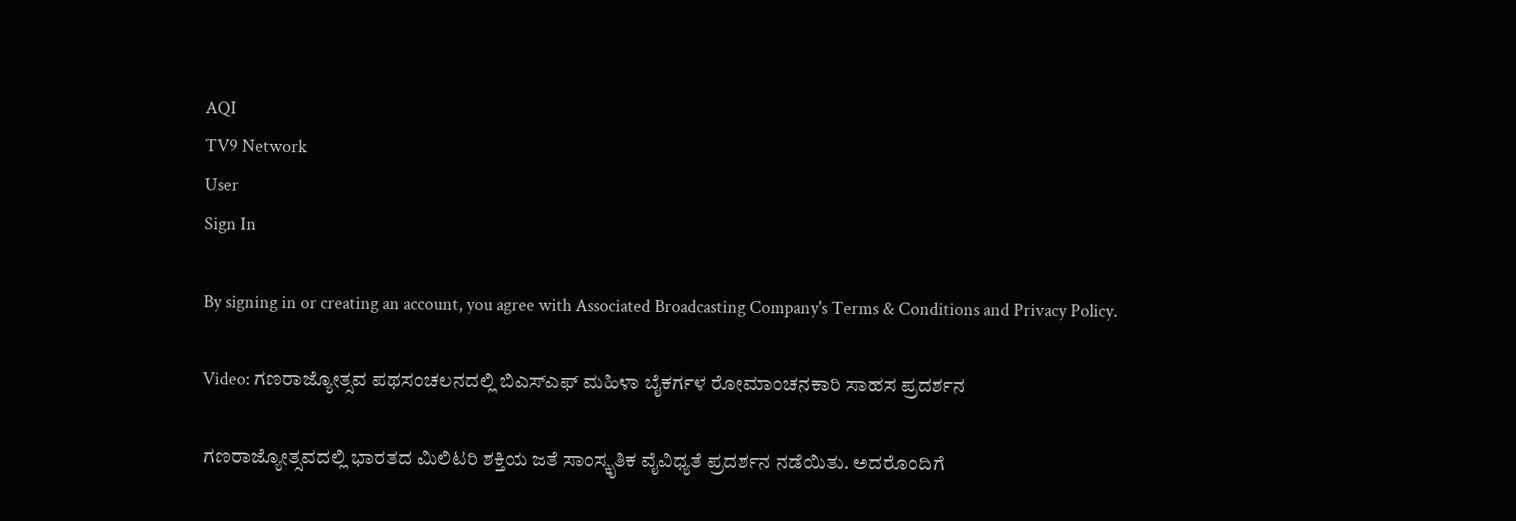AQI
TV9 Network
User
Sign In

By signing in or creating an account, you agree with Associated Broadcasting Company's Terms & Conditions and Privacy Policy.

Video: ಗಣರಾಜ್ಯೋತ್ಸವ ಪಥಸಂಚಲನದಲ್ಲಿ ಬಿಎಸ್ಎಫ್ ಮಹಿಳಾ ಬೈಕರ್ಗಳ ರೋಮಾಂಚನಕಾರಿ ಸಾಹಸ ಪ್ರದರ್ಶನ

ಗಣರಾಜ್ಯೋತ್ಸವದಲ್ಲಿ ಭಾರತದ ಮಿಲಿಟರಿ ಶಕ್ತಿಯ ಜತೆ ಸಾಂಸ್ಕೃತಿಕ ವೈವಿಧ್ಯತೆ ಪ್ರದರ್ಶನ ನಡೆಯಿತು. ಅದರೊಂದಿಗೆ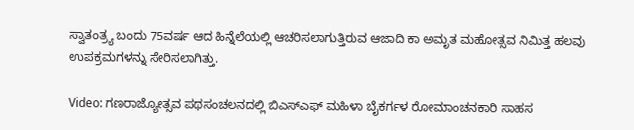ಸ್ವಾತಂತ್ರ್ಯ ಬಂದು 75ವರ್ಷ ಆದ ಹಿನ್ನೆಲೆಯಲ್ಲಿ ಆಚರಿಸಲಾಗುತ್ತಿರುವ ಆಜಾದಿ ಕಾ ಅಮೃತ ಮಹೋತ್ಸವ ನಿಮಿತ್ತ ಹಲವು ಉಪಕ್ರಮಗಳನ್ನು ಸೇರಿಸಲಾಗಿತ್ತು.

Video: ಗಣರಾಜ್ಯೋತ್ಸವ ಪಥಸಂಚಲನದಲ್ಲಿ ಬಿಎಸ್ಎಫ್ ಮಹಿಳಾ ಬೈಕರ್ಗಳ ರೋಮಾಂಚನಕಾರಿ ಸಾಹಸ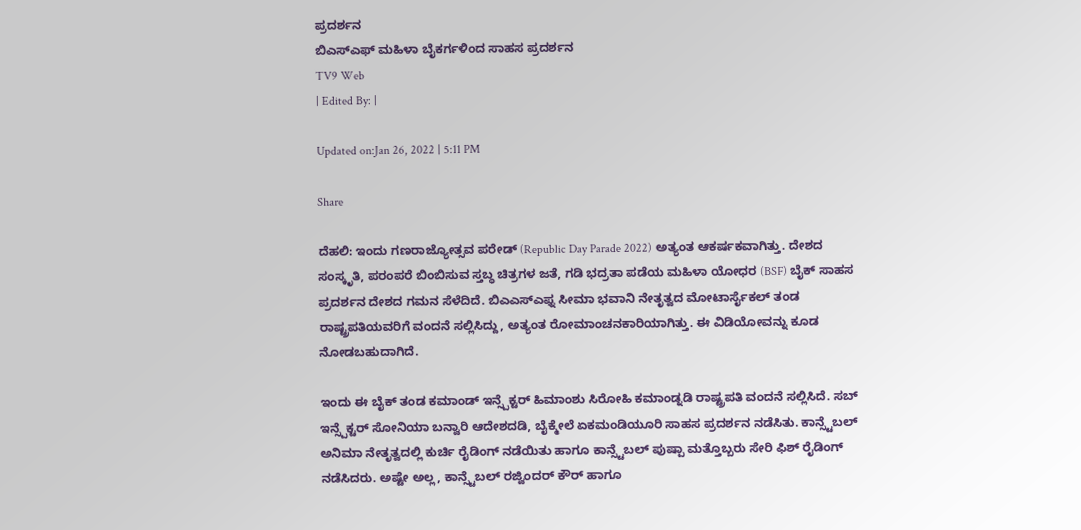ಪ್ರದರ್ಶನ
ಬಿಎಸ್ಎಫ್ ಮಹಿಳಾ ಬೈಕರ್ಗಳಿಂದ ಸಾಹಸ ಪ್ರದರ್ಶನ
TV9 Web
| Edited By: |

Updated on:Jan 26, 2022 | 5:11 PM

Share

ದೆಹಲಿ: ಇಂದು ಗಣರಾಜ್ಯೋತ್ಸವ ಪರೇಡ್ (Republic Day Parade 2022) ಅತ್ಯಂತ ಆಕರ್ಷಕವಾಗಿತ್ತು. ದೇಶದ ಸಂಸ್ಕೃತಿ, ಪರಂಪರೆ ಬಿಂಬಿಸುವ ಸ್ತಬ್ಧ ಚಿತ್ರಗಳ ಜತೆ, ಗಡಿ ಭದ್ರತಾ ಪಡೆಯ ಮಹಿಳಾ ಯೋಧರ (BSF) ಬೈಕ್ ಸಾಹಸ ಪ್ರದರ್ಶನ ದೇಶದ ಗಮನ ಸೆಳೆದಿದೆ. ಬಿಎಎಸ್ಎಫ್ನ ಸೀಮಾ ಭವಾನಿ ನೇತೃತ್ವದ ಮೋಟಾರ್ಸೈಕಲ್ ತಂಡ ರಾಷ್ಟ್ರಪತಿಯವರಿಗೆ ವಂದನೆ ಸಲ್ಲಿಸಿದ್ದು, ಅತ್ಯಂತ ರೋಮಾಂಚನಕಾರಿಯಾಗಿತ್ತು. ಈ ವಿಡಿಯೋವನ್ನು ಕೂಡ ನೋಡಬಹುದಾಗಿದೆ.

ಇಂದು ಈ ಬೈಕ್ ತಂಡ ಕಮಾಂಡ್ ಇನ್ಸ್ಪೆಕ್ಟರ್ ಹಿಮಾಂಶು ಸಿರೋಹಿ ಕಮಾಂಡ್ನಡಿ ರಾಷ್ಟ್ರಪತಿ ವಂದನೆ ಸಲ್ಲಿಸಿದೆ. ಸಬ್ ಇನ್ಸ್ಪೆಕ್ಟರ್ ಸೋನಿಯಾ ಬನ್ವಾರಿ ಆದೇಶದಡಿ, ಬೈಕ್ಮೇಲೆ ಏಕಮಂಡಿಯೂರಿ ಸಾಹಸ ಪ್ರದರ್ಶನ ನಡೆಸಿತು. ಕಾನ್ಸ್ಟೆಬಲ್ ಅನಿಮಾ ನೇತೃತ್ವದಲ್ಲಿ ಕುರ್ಚಿ ರೈಡಿಂಗ್ ನಡೆಯಿತು ಹಾಗೂ ಕಾನ್ಸ್ಟೆಬಲ್ ಪುಷ್ಪಾ ಮತ್ತೊಬ್ಬರು ಸೇರಿ ಫಿಶ್ ರೈಡಿಂಗ್  ನಡೆಸಿದರು. ಅಷ್ಟೇ ಅಲ್ಲ, ಕಾನ್ಸ್ಟೆಬಲ್ ರಜ್ವಿಂದರ್ ಕೌರ್ ಹಾಗೂ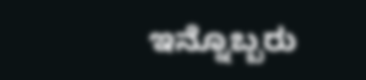ಇನ್ನೊಬ್ಬರು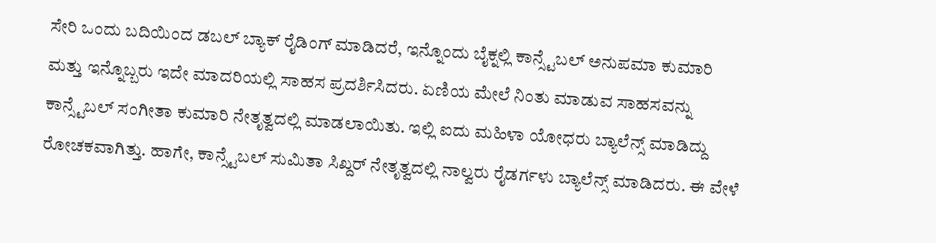ಸೇರಿ ಒಂದು ಬದಿಯಿಂದ ಡಬಲ್ ಬ್ಯಾಕ್ ರೈಡಿಂಗ್ ಮಾಡಿದರೆ, ಇನ್ನೊಂದು ಬೈಕ್ನಲ್ಲಿ ಕಾನ್ಸ್ಟೆಬಲ್ ಅನುಪಮಾ ಕುಮಾರಿ ಮತ್ತು ಇನ್ನೊಬ್ಬರು ಇದೇ ಮಾದರಿಯಲ್ಲಿ ಸಾಹಸ ಪ್ರದರ್ಶಿಸಿದರು. ಏಣಿಯ ಮೇಲೆ ನಿಂತು ಮಾಡುವ ಸಾಹಸವನ್ನು ಕಾನ್ಸ್ಟೆಬಲ್ ಸಂಗೀತಾ ಕುಮಾರಿ ನೇತೃತ್ವದಲ್ಲಿ ಮಾಡಲಾಯಿತು. ಇಲ್ಲಿ ಐದು ಮಹಿಳಾ ಯೋಧರು ಬ್ಯಾಲೆನ್ಸ್ ಮಾಡಿದ್ದು ರೋಚಕವಾಗಿತ್ತು. ಹಾಗೇ, ಕಾನ್ಸ್ಟೆಬಲ್ ಸುಮಿತಾ ಸಿಖ್ದರ್ ನೇತೃತ್ವದಲ್ಲಿ ನಾಲ್ವರು ರೈಡರ್ಗಳು ಬ್ಯಾಲೆನ್ಸ್ ಮಾಡಿದರು. ಈ ವೇಳೆ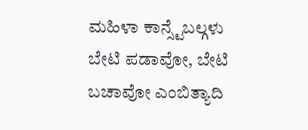ಮಹಿಳಾ ಕಾನ್ಸ್ಟೆಬಲ್ಗಳು ಬೇಟಿ ಪಡಾವೋ, ಬೇಟಿ ಬಚಾವೋ ಎಂಬಿತ್ಯಾದಿ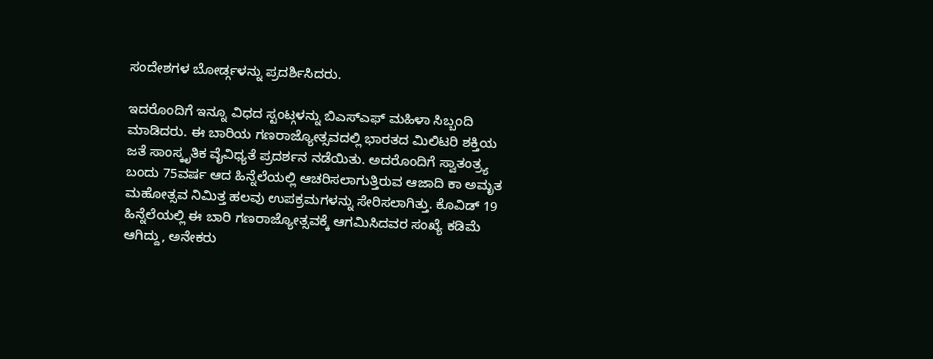ಸಂದೇಶಗಳ ಬೋರ್ಡ್ಗಳನ್ನು ಪ್ರದರ್ಶಿಸಿದರು.

ಇದರೊಂದಿಗೆ ಇನ್ನೂ ವಿಧದ ಸ್ಟಂಟ್ಗಳನ್ನು ಬಿಎಸ್ಎಫ್ ಮಹಿಳಾ ಸಿಬ್ಬಂದಿ ಮಾಡಿದರು. ಈ ಬಾರಿಯ ಗಣರಾಜ್ಯೋತ್ಸವದಲ್ಲಿ ಭಾರತದ ಮಿಲಿಟರಿ ಶಕ್ತಿಯ ಜತೆ ಸಾಂಸ್ಕೃತಿಕ ವೈವಿಧ್ಯತೆ ಪ್ರದರ್ಶನ ನಡೆಯಿತು. ಅದರೊಂದಿಗೆ ಸ್ವಾತಂತ್ರ್ಯ ಬಂದು 75ವರ್ಷ ಆದ ಹಿನ್ನೆಲೆಯಲ್ಲಿ ಆಚರಿಸಲಾಗುತ್ತಿರುವ ಆಜಾದಿ ಕಾ ಅಮೃತ ಮಹೋತ್ಸವ ನಿಮಿತ್ತ ಹಲವು ಉಪಕ್ರಮಗಳನ್ನು ಸೇರಿಸಲಾಗಿತ್ತು. ಕೊವಿಡ್ 19 ಹಿನ್ನೆಲೆಯಲ್ಲಿ ಈ ಬಾರಿ ಗಣರಾಜ್ಯೋತ್ಸವಕ್ಕೆ ಆಗಮಿಸಿದವರ ಸಂಖ್ಯೆ ಕಡಿಮೆ ಆಗಿದ್ದು, ಅನೇಕರು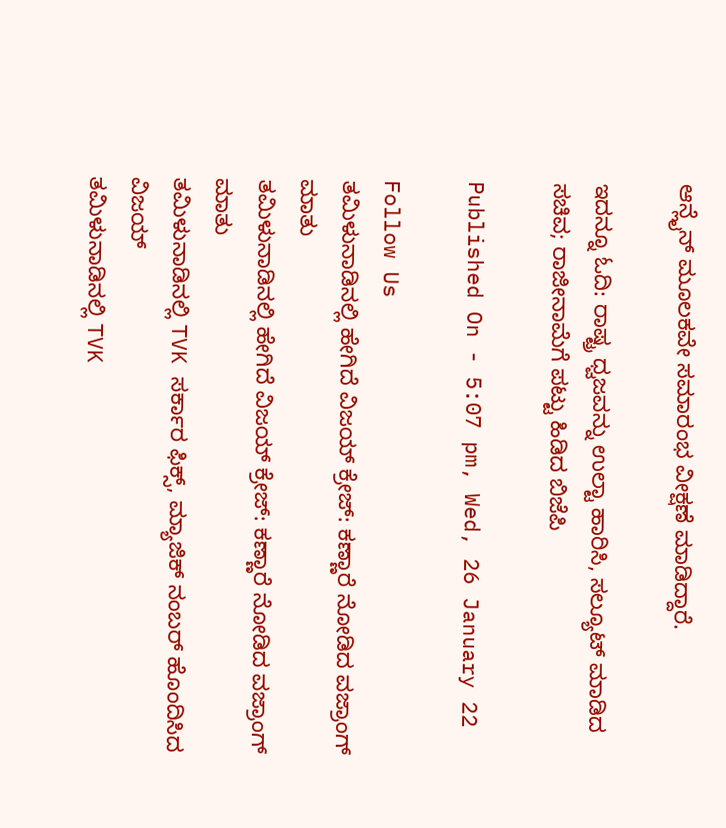ಆನ್ಲೈನ್ ಮೂಲಕವೇ ಸಮಾರಂಭ ವೀಕ್ಷಣೆ ಮಾಡಿದ್ದಾರೆ.

ಇದನ್ನೂ ಓದಿ: ರಾಷ್ಟ್ರ ಧ್ವಜವನ್ನು ಉಲ್ಟಾ ಹಾರಿಸಿ, ಸಲ್ಯೂಟ್ ಮಾಡಿದ ಸಚಿವ; ರಾಜೀನಾಮೆಗೆ ಪಟ್ಟು ಹಿಡಿದ ಬಿಜೆಪಿ

Published On - 5:07 pm, Wed, 26 January 22

Follow Us
ತಮಿಳುನಾಡಿನಲ್ಲಿ ಹೇಗಿದೆ ವಿಜಯ್ ಕ್ರೇಜ್: ಕಣ್ಣಾರೆ ನೋಡಿದ ವಜ್ರಾಂಗ್ ಮಾತು
ತಮಿಳುನಾಡಿನಲ್ಲಿ ಹೇಗಿದೆ ವಿಜಯ್ ಕ್ರೇಜ್: ಕಣ್ಣಾರೆ ನೋಡಿದ ವಜ್ರಾಂಗ್ ಮಾತು
ತಮಿಳುನಾಡಿನಲ್ಲಿ TVK ಸರ್ಕಾರ ಫಿಕ್ಸ್‌, ಮ್ಯಾಜಿಕ್ ನಂಬರ್ ಹೊಂದಿಸಿದ ವಿಜಯ್
ತಮಿಳುನಾಡಿನಲ್ಲಿ TVK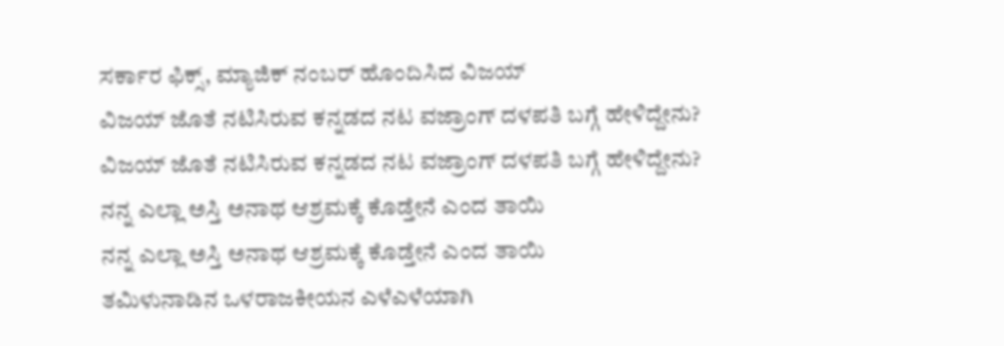ಸರ್ಕಾರ ಫಿಕ್ಸ್‌, ಮ್ಯಾಜಿಕ್ ನಂಬರ್ ಹೊಂದಿಸಿದ ವಿಜಯ್
ವಿಜಯ್ ಜೊತೆ ನಟಿಸಿರುವ ಕನ್ನಡದ ನಟ ವಜ್ರಾಂಗ್ ದಳಪತಿ ಬಗ್ಗೆ ಹೇಳಿದ್ದೇನು?
ವಿಜಯ್ ಜೊತೆ ನಟಿಸಿರುವ ಕನ್ನಡದ ನಟ ವಜ್ರಾಂಗ್ ದಳಪತಿ ಬಗ್ಗೆ ಹೇಳಿದ್ದೇನು?
ನನ್ನ ಎಲ್ಲಾ ಅಸ್ತಿ ಅನಾಥ ಆಶ್ರಮಕ್ಕೆ ಕೊಡ್ತೇನೆ ಎಂದ ತಾಯಿ
ನನ್ನ ಎಲ್ಲಾ ಅಸ್ತಿ ಅನಾಥ ಆಶ್ರಮಕ್ಕೆ ಕೊಡ್ತೇನೆ ಎಂದ ತಾಯಿ
ತಮಿಳುನಾಡಿನ ಒಳರಾಜಕೀಯನ ಎಳೆಎಳೆಯಾಗಿ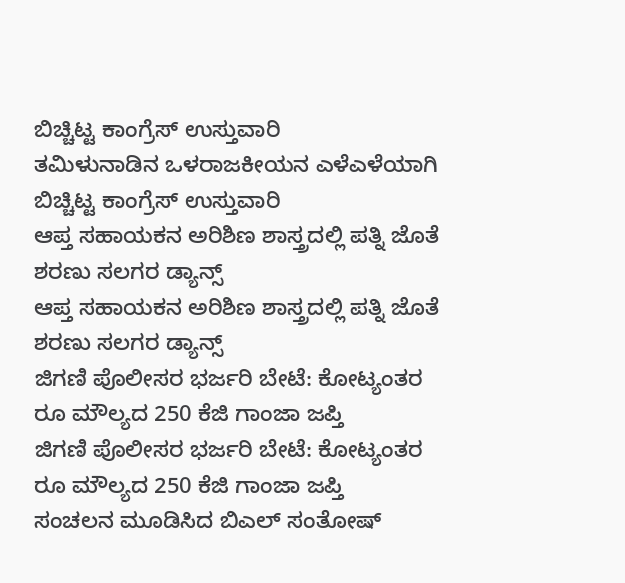ಬಿಚ್ಚಿಟ್ಟ ಕಾಂಗ್ರೆಸ್ ಉಸ್ತುವಾರಿ
ತಮಿಳುನಾಡಿನ ಒಳರಾಜಕೀಯನ ಎಳೆಎಳೆಯಾಗಿ ಬಿಚ್ಚಿಟ್ಟ ಕಾಂಗ್ರೆಸ್ ಉಸ್ತುವಾರಿ
ಆಪ್ತ ಸಹಾಯಕನ ಅರಿಶಿಣ ಶಾಸ್ತ್ರದಲ್ಲಿ ಪತ್ನಿ ಜೊತೆ ಶರಣು ಸಲಗರ ಡ್ಯಾನ್ಸ್
ಆಪ್ತ ಸಹಾಯಕನ ಅರಿಶಿಣ ಶಾಸ್ತ್ರದಲ್ಲಿ ಪತ್ನಿ ಜೊತೆ ಶರಣು ಸಲಗರ ಡ್ಯಾನ್ಸ್
ಜಿಗಣಿ ಪೊಲೀಸರ ಭರ್ಜರಿ ಬೇಟೆ: ಕೋಟ್ಯಂತರ ರೂ ಮೌಲ್ಯದ 250 ಕೆಜಿ ಗಾಂಜಾ ಜಪ್ತಿ
ಜಿಗಣಿ ಪೊಲೀಸರ ಭರ್ಜರಿ ಬೇಟೆ: ಕೋಟ್ಯಂತರ ರೂ ಮೌಲ್ಯದ 250 ಕೆಜಿ ಗಾಂಜಾ ಜಪ್ತಿ
ಸಂಚಲನ ಮೂಡಿಸಿದ ಬಿಎಲ್ ಸಂತೋಷ್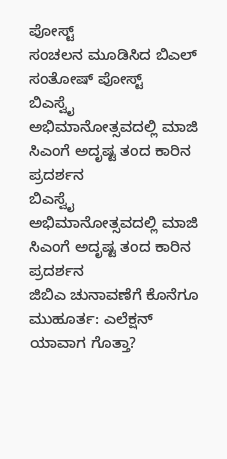ಪೋಸ್ಟ್
ಸಂಚಲನ ಮೂಡಿಸಿದ ಬಿಎಲ್ ಸಂತೋಷ್ ಪೋಸ್ಟ್
ಬಿಎಸ್ವೈ ಅಭಿಮಾನೋತ್ಸವದಲ್ಲಿ ಮಾಜಿ ಸಿಎಂಗೆ ಅದೃಷ್ಟ ತಂದ ಕಾರಿನ ಪ್ರದರ್ಶನ
ಬಿಎಸ್ವೈ ಅಭಿಮಾನೋತ್ಸವದಲ್ಲಿ ಮಾಜಿ ಸಿಎಂಗೆ ಅದೃಷ್ಟ ತಂದ ಕಾರಿನ ಪ್ರದರ್ಶನ
ಜಿಬಿಎ ಚುನಾವಣೆಗೆ ಕೊನೆಗೂ ಮುಹೂರ್ತ: ಎಲೆಕ್ಷನ್ ಯಾವಾಗ ಗೊತ್ತಾ?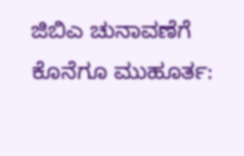ಜಿಬಿಎ ಚುನಾವಣೆಗೆ ಕೊನೆಗೂ ಮುಹೂರ್ತ: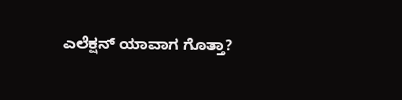ಎಲೆಕ್ಷನ್ ಯಾವಾಗ ಗೊತ್ತಾ?